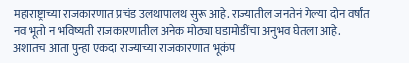महाराष्ट्राच्या राजकारणात प्रचंड उलथापालथ सुरू आहे. राज्यातील जनतेनं गेल्या दोन वर्षांत नव भूतो न भविष्यती राजकारणातील अनेक मोठ्या घडामोडींचा अनुभव घेतला आहे. अशातच आता पुन्हा एकदा राज्याच्या राजकारणात भूकंप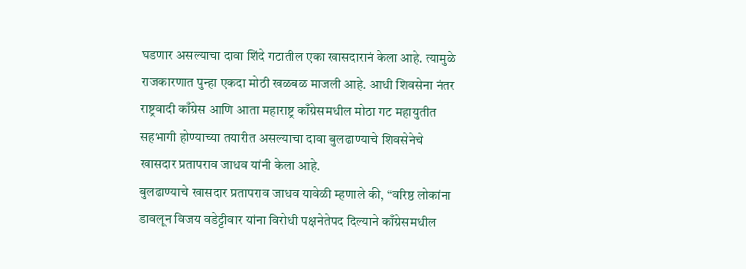घडणार असल्याचा दावा शिंदे गटातील एका खासदारानं केला आहे. त्यामुळे राजकारणात पुन्हा एकदा मोठी खळबळ माजली आहे. आधी शिवसेना नंतर राष्ट्रवादी काँग्रेस आणि आता महाराष्ट्र काँग्रेसमधील मोठा गट महायुतीत सहभागी होण्याच्या तयारीत असल्याचा दावा बुलढाण्याचे शिवसेनेचे खासदार प्रतापराव जाधव यांनी केला आहे.
बुलढाण्याचे खासदार प्रतापराव जाधव यावेळी म्हणाले की, “वरिष्ठ लोकांना डावलून विजय वडेट्टीवार यांना विरोधी पक्षनेतेपद दिल्याने काँग्रेसमधील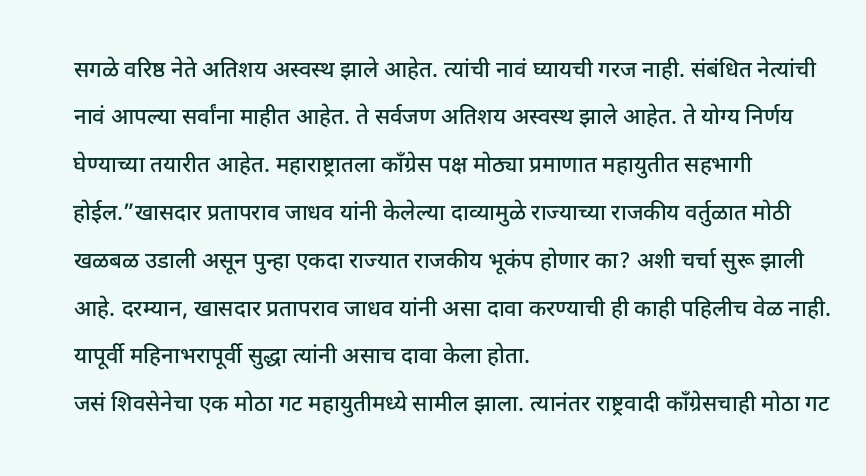सगळे वरिष्ठ नेते अतिशय अस्वस्थ झाले आहेत. त्यांची नावं घ्यायची गरज नाही. संबंधित नेत्यांची नावं आपल्या सर्वांना माहीत आहेत. ते सर्वजण अतिशय अस्वस्थ झाले आहेत. ते योग्य निर्णय घेण्याच्या तयारीत आहेत. महाराष्ट्रातला काँग्रेस पक्ष मोठ्या प्रमाणात महायुतीत सहभागी होईल.”खासदार प्रतापराव जाधव यांनी केलेल्या दाव्यामुळे राज्याच्या राजकीय वर्तुळात मोठी खळबळ उडाली असून पुन्हा एकदा राज्यात राजकीय भूकंप होणार का? अशी चर्चा सुरू झाली आहे. दरम्यान, खासदार प्रतापराव जाधव यांनी असा दावा करण्याची ही काही पहिलीच वेळ नाही. यापूर्वी महिनाभरापूर्वी सुद्धा त्यांनी असाच दावा केला होता.
जसं शिवसेनेचा एक मोठा गट महायुतीमध्ये सामील झाला. त्यानंतर राष्ट्रवादी काँग्रेसचाही मोठा गट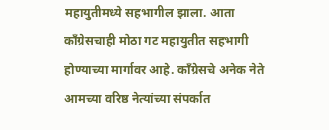महायुतीमध्ये सहभागील झाला. आता काँग्रेसचाही मोठा गट महायुतीत सहभागी होण्याच्या मार्गावर आहे. काँग्रेसचे अनेक नेते आमच्या वरिष्ठ नेत्यांच्या संपर्कात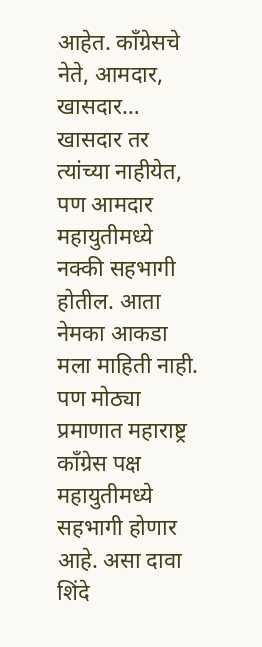आहेत. काँग्रेसचे नेते, आमदार, खासदार… खासदार तर त्यांच्या नाहीयेत, पण आमदार महायुतीमध्ये नक्की सहभागी होतील. आता नेमका आकडा मला माहिती नाही. पण मोठ्या प्रमाणात महाराष्ट्र काँग्रेस पक्ष महायुतीमध्ये सहभागी होणार आहे. असा दावा शिंदे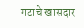गटाचे खासदार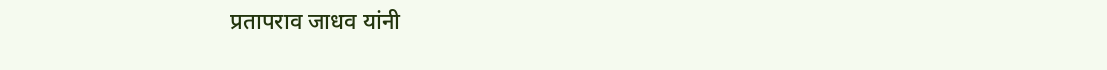प्रतापराव जाधव यांनी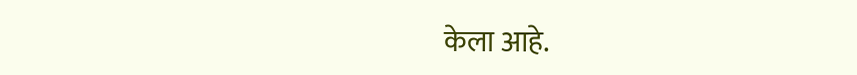केला आहे.